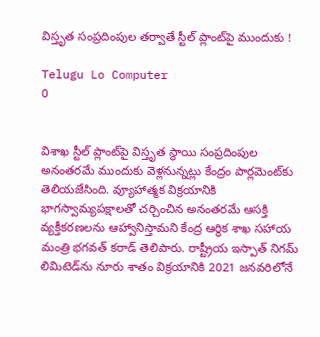విస్తృత సంప్రదింపుల తర్వాతే స్టీల్‌ ప్లాంట్‌పై ముందుకు !

Telugu Lo Computer
0


విశాఖ స్టీల్‌ ప్లాంట్‌పై విస్తృత స్థాయి సంప్రదింపుల అనంతరమే ముందుకు వెళ్లనున్నట్లు కేంద్రం పార్లమెంట్‌కు తెలియజేసింది. వ్యూహాత్మక విక్రయానికి భాగస్వామ్యపక్షాలతో చర్చించిన అనంతరమే ఆసక్తి వ్యక్తీకరణలను ఆహ్వానిస్తామని కేంద్ర ఆర్థిక శాఖ సహాయ మంత్రి భగవత్‌ కరాడ్‌ తెలిపారు. రాష్ట్రీయ ఇస్పాత్‌ నిగమ్‌ లిమిటెడ్‌ను నూరు శాతం విక్రయానికి 2021 జనవరిలోనే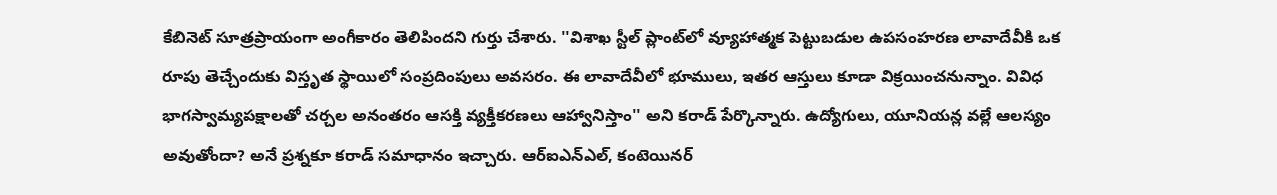కేబినెట్‌ సూత్రప్రాయంగా అంగీకారం తెలిపిందని గుర్తు చేశారు. ''విశాఖ స్టీల్ ప్లాంట్‌లో వ్యూహాత్మక పెట్టుబడుల ఉపసంహరణ లావాదేవీకి ఒక రూపు తెచ్చేందుకు విస్తృత స్థాయిలో సంప్రదింపులు అవసరం. ఈ లావాదేవీలో భూములు, ఇతర ఆస్తులు కూడా విక్రయించనున్నాం. వివిధ భాగస్వామ్యపక్షాలతో చర్చల అనంతరం ఆసక్తి వ్యక్తీకరణలు ఆహ్వానిస్తాం'' అని కరాడ్‌ పేర్కొన్నారు. ఉద్యోగులు, యూనియన్ల వల్లే ఆలస్యం అవుతోందా? అనే ప్రశ్నకూ కరాడ్‌ సమాధానం ఇచ్చారు. ఆర్‌ఐఎన్‌ఎల్‌, కంటెయినర్‌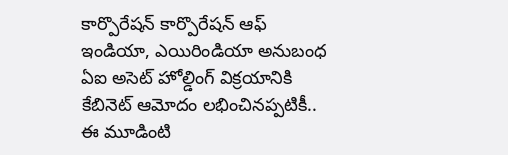కార్పొరేషన్‌ కార్పొరేషన్ ఆఫ్‌ ఇండియా, ఎయిరిండియా అనుబంధ ఏఐ అసెట్‌ హోల్డింగ్‌ విక్రయానికి కేబినెట్‌ ఆమోదం లభించినప్పటికీ.. ఈ మూడింటి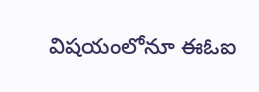విషయంలోనూ ఈఓఐ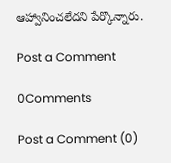ఆహ్వానించలేదని పేర్కొన్నారు.

Post a Comment

0Comments

Post a Comment (0)